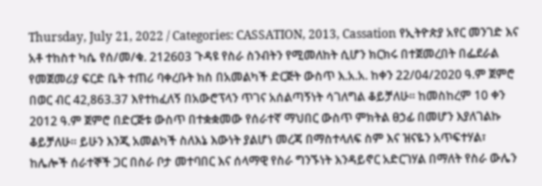Thursday, July 21, 2022 / Categories: CASSATION, 2013, Cassation የኢትዮጵያ አየር መንገድ እና አቶ ተከስተ ካሴ የሰ/መ/ቁ. 212603 ጉዳዩ የስራ ስንብትን የሚመለከት ሲሆን ክርክሩ በተጀመረበት በፌደራል የመጀመሪያ ፍርድ ቤት ተጠሪ ባቀረቡት ክስ በአመልካች ድርጅት ውስጥ እ.አ.አ. ከቀን 22/04/2020 ዓ.ም ጀምሮ በወር ብር 42,863.37 እየተከፈለኝ በአውሮፕላን ጥገና አሰልጣኝነት ሳገለግል ቆይቻለሁ፡፡ ከመስከረም 10 ቀን 2012 ዓ.ም ጀምሮ በድርጅቱ ውስጥ በተቋቋመው የሰራተኛ ማህበር ውስጥ ምክትል ፀኃፊ በመሆን እያለገልኩ ቆይቻለሁ፡፡ ይሁን እንጂ አመልካች ስለእኔ እውነት ያልሆነ መረጃ በማስተላለፍ ስም እና ዝናዬን አጥፍተሃል፣ ከሌሎች ሰራተኞች ጋር በስራ ቦታ መተባበር እና ሰላማዊ የስራ ግንኙነት እንዳይኖር አድርገሃል በማለት የስራ ውሌን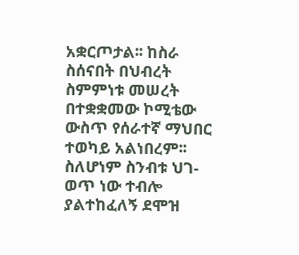አቋርጦታል፡፡ ከስራ ስሰናበት በህብረት ስምምነቱ መሠረት በተቋቋመው ኮሚቴው ውስጥ የሰራተኛ ማህበር ተወካይ አልነበረም፡፡ ስለሆነም ስንብቱ ህገ-ወጥ ነው ተብሎ ያልተከፈለኝ ደሞዝ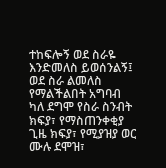ተከፍሎኝ ወደ ስራዬ እንድመለስ ይወሰንልኝ፤ ወደ ስራ ልመለስ የማልችልበት አግባብ ካለ ደግሞ የስራ ስንብት ክፍያ፣ የማስጠንቀቂያ ጊዜ ክፍያ፣ የሚያዝያ ወር ሙሉ ደሞዝ፣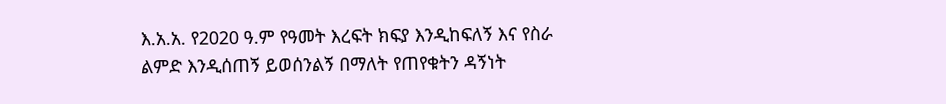እ.አ.አ. የ2020 ዓ.ም የዓመት እረፍት ክፍያ እንዲከፍለኝ እና የስራ ልምድ እንዲሰጠኝ ይወሰንልኝ በማለት የጠየቁትን ዳኝነት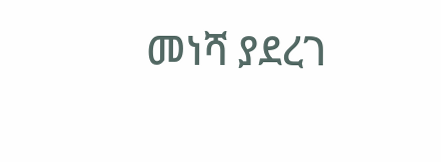መነሻ ያደረገ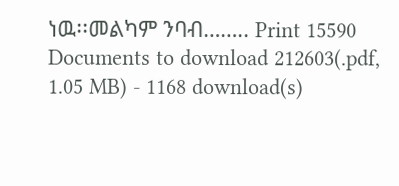ነዉ፡፡መልካም ንባብ…….. Print 15590 Documents to download 212603(.pdf, 1.05 MB) - 1168 download(s)